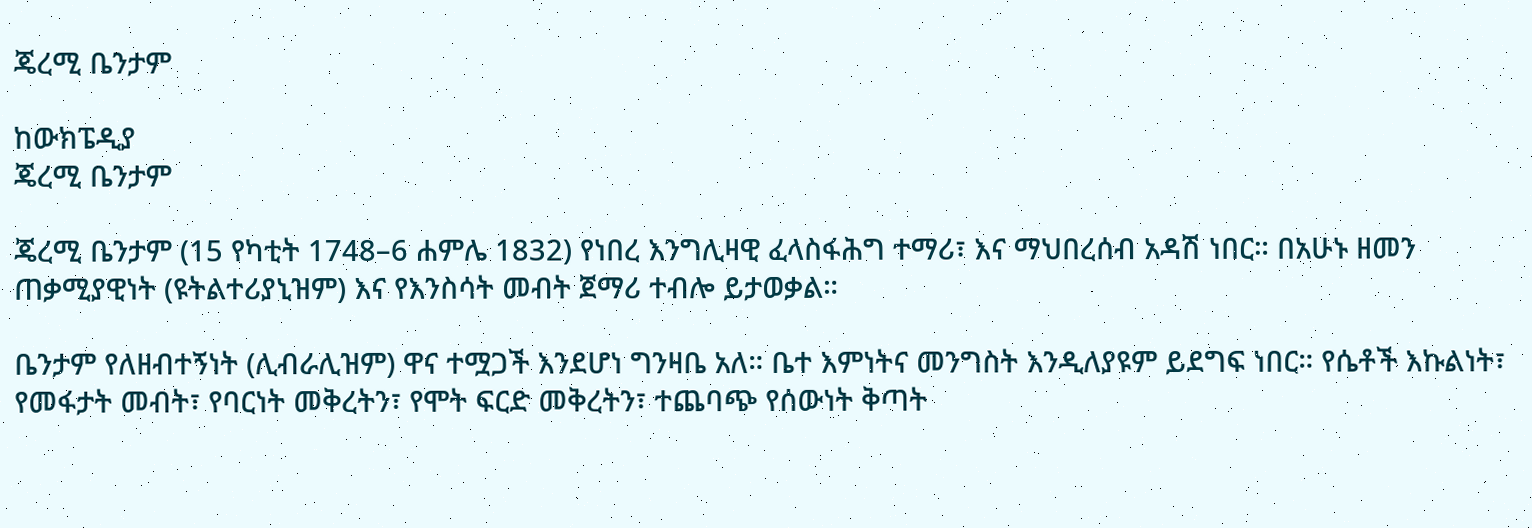ጄረሚ ቤንታም

ከውክፔዲያ
ጄረሚ ቤንታም

ጄረሚ ቤንታም (15 የካቲት 1748–6 ሐምሌ 1832) የነበረ እንግሊዛዊ ፈላስፋሕግ ተማሪ፣ እና ማህበረሰብ አዳሽ ነበር። በአሁኑ ዘመን ጠቃሚያዊነት (ዩትልተሪያኒዝም) እና የእንስሳት መብት ጀማሪ ተብሎ ይታወቃል።

ቤንታም የለዘብተኝነት (ሊብራሊዝም) ዋና ተሟጋች እንደሆነ ግንዛቤ አለ። ቤተ እምነትና መንግስት እንዲለያዩም ይደግፍ ነበር። የሴቶች እኩልነት፣ የመፋታት መብት፣ የባርነት መቅረትን፣ የሞት ፍርድ መቅረትን፣ ተጨባጭ የሰውነት ቅጣት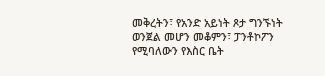መቅረትን፣ የአንድ አይነት ጾታ ግንኙነት ወንጀል መሆን መቆምን፣ ፓንቶኮፖን የሚባለውን የእስር ቤት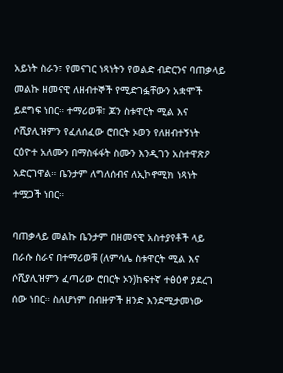አይነት ስራን፣ የመናገር ነጻነትን የወልድ ብድርንና ባጠቃላይ መልኩ ዘመናዊ ለዘብተኞች የሚድገፏቸውን አቋሞች ይደግፍ ነበር። ተማሪወቹ፣ ጆን ስቱዋርት ሚል እና ሶሺያሊዝምን የፈለሰፈው ሮበርት ኦወን የለዘብተኝነት ርዕዮተ አለሙን በማስፋፋት ስሙን እንዲገን አስተዋጽዖ አድርገዋል። ቤንታም ለግለሰብና ለኢኮኖሚክ ነጻነት ተሟጋች ነበር።

ባጠቃላይ መልኩ ቤንታም በዘመናዊ አስተያየቶች ላይ በራሱ ስራና በተማሪወቹ (ለምሳሌ ስቱዋርት ሚል እና ሶሺያሊዝምን ፈጣሪው ሮበርት ኦን)ከፍተኛ ተፅዕኖ ያደረገ ሰው ነበር። ስለሆነም በብዙዎች ዘንድ እንደሚታመነው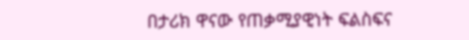በታሪክ ዋናው የጠቃሚያዊነት ፍልስፍና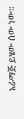አራማጅ ይሄው ሰው ነው።